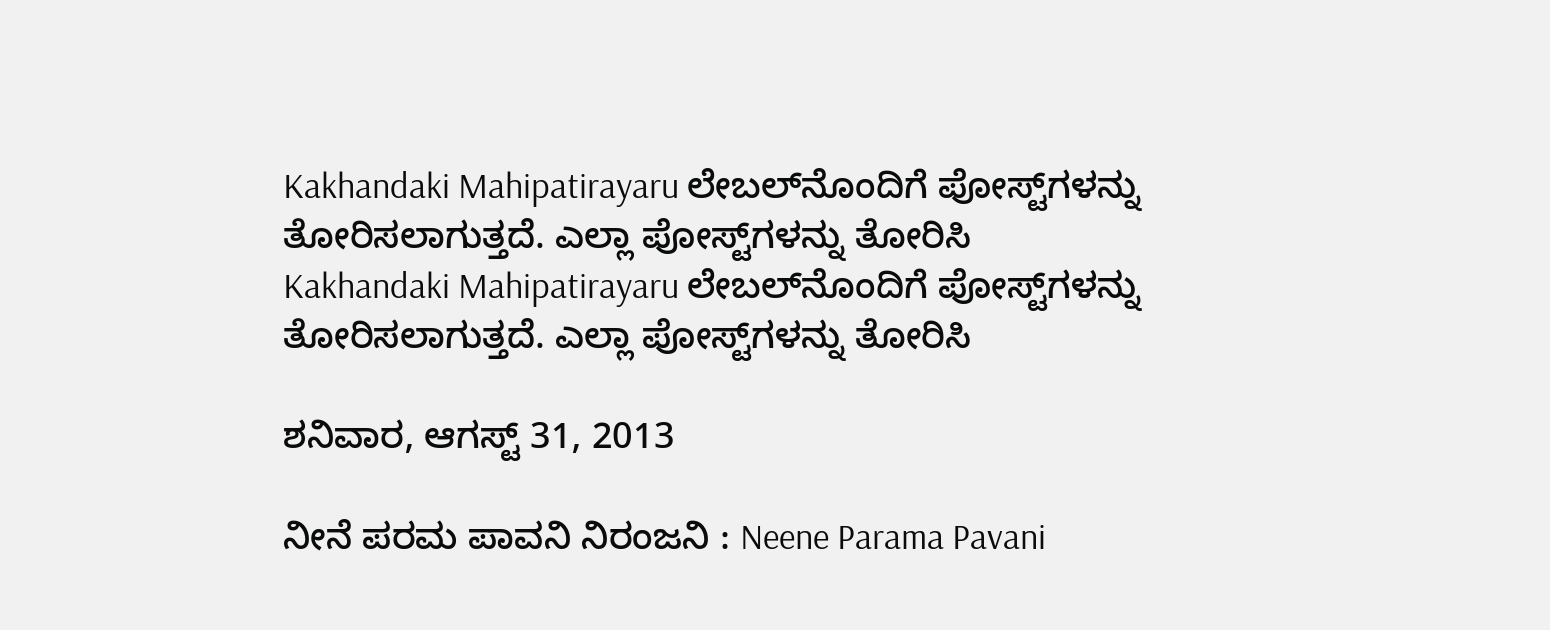Kakhandaki Mahipatirayaru ಲೇಬಲ್‌ನೊಂದಿಗೆ ಪೋಸ್ಟ್‌ಗಳನ್ನು ತೋರಿಸಲಾಗುತ್ತದೆ. ಎಲ್ಲಾ ಪೋಸ್ಟ್‌ಗಳನ್ನು ತೋರಿಸಿ
Kakhandaki Mahipatirayaru ಲೇಬಲ್‌ನೊಂದಿಗೆ ಪೋಸ್ಟ್‌ಗಳನ್ನು ತೋರಿಸಲಾಗುತ್ತದೆ. ಎಲ್ಲಾ ಪೋಸ್ಟ್‌ಗಳನ್ನು ತೋರಿಸಿ

ಶನಿವಾರ, ಆಗಸ್ಟ್ 31, 2013

ನೀನೆ ಪರಮ ಪಾವನಿ ನಿರಂಜನಿ : Neene Parama Pavani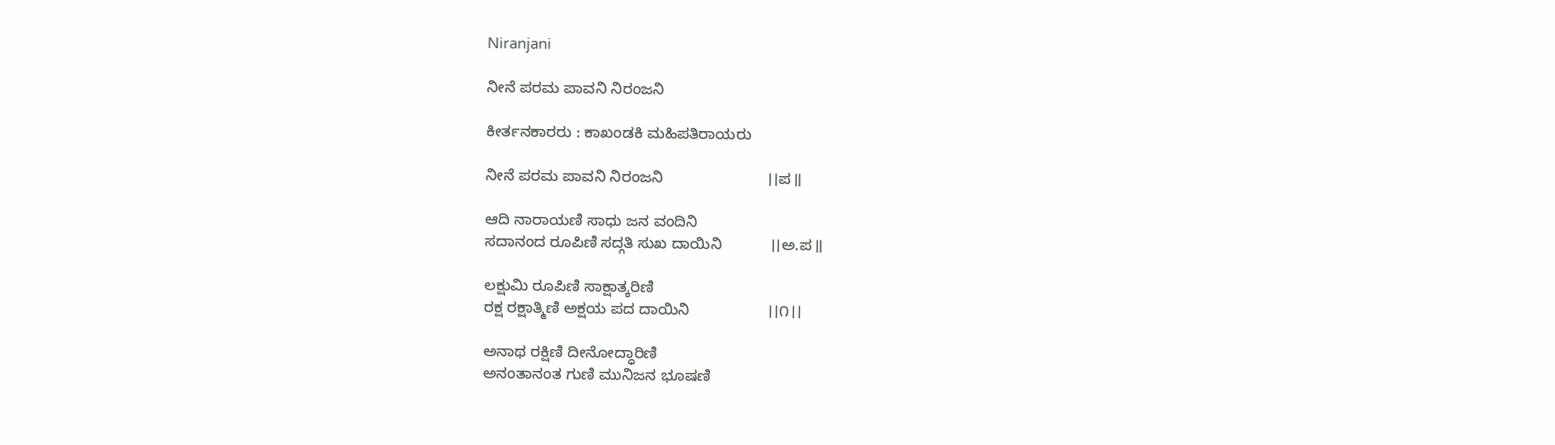Niranjani

ನೀನೆ ಪರಮ ಪಾವನಿ ನಿರಂಜನಿ

ಕೀರ್ತನಕಾರರು : ಕಾಖಂಡಕಿ ಮಹಿಪತಿರಾಯರು

ನೀನೆ ಪರಮ ಪಾವನಿ ನಿರಂಜನಿ                        ।।ಪ॥

ಆದಿ ನಾರಾಯಣಿ ಸಾಧು ಜನ ವಂದಿನಿ
ಸದಾನಂದ ರೂಪಿಣಿ ಸದ್ಗತಿ ಸುಖ ದಾಯಿನಿ           ।।ಅ.ಪ॥

ಲಕ್ಷುಮಿ ರೂಪಿಣಿ ಸಾಕ್ಷಾತ್ಕರಿಣಿ
ರಕ್ಷ ರಕ್ಷಾತ್ಮಿಣಿ ಅಕ್ಷಯ ಪದ ದಾಯಿನಿ                  ।।೧।।

ಅನಾಥ ರಕ್ಷಿಣಿ ದೀನೋದ್ಧಾರಿಣಿ
ಅನಂತಾನಂತ ಗುಣಿ ಮುನಿಜನ ಭೂಷಣಿ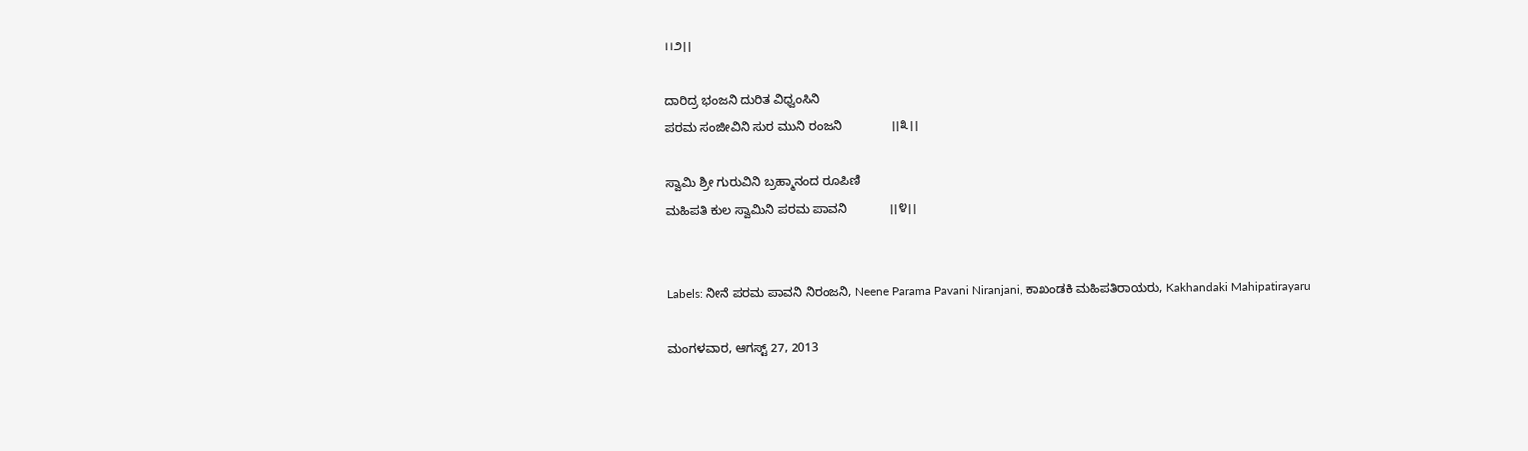।।೨।।

ದಾರಿದ್ರ ಭಂಜನಿ ದುರಿತ ವಿಧ್ವಂಸಿನಿ
ಪರಮ ಸಂಜೀವಿನಿ ಸುರ ಮುನಿ ರಂಜನಿ              ।।೩।।

ಸ್ವಾಮಿ ಶ್ರೀ ಗುರುವಿನಿ ಬ್ರಹ್ಮಾನಂದ ರೂಪಿಣಿ
ಮಹಿಪತಿ ಕುಲ ಸ್ವಾಮಿನಿ ಪರಮ ಪಾವನಿ            ।।೪।।


Labels: ನೀನೆ ಪರಮ ಪಾವನಿ ನಿರಂಜನಿ, Neene Parama Pavani Niranjani, ಕಾಖಂಡಕಿ ಮಹಿಪತಿರಾಯರು, Kakhandaki Mahipatirayaru

ಮಂಗಳವಾರ, ಆಗಸ್ಟ್ 27, 2013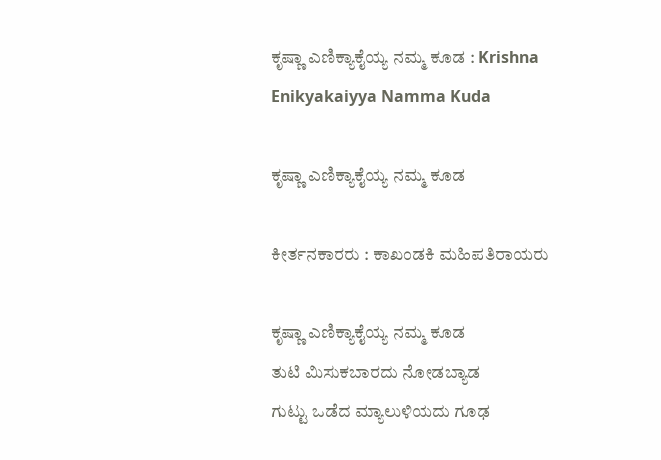ಕೃಷ್ಣಾ ಎಣಿಕ್ಯಾಕೈಯ್ಯ ನಮ್ಮ ಕೂಡ : Krishna Enikyakaiyya Namma Kuda

ಕೃಷ್ಣಾ ಎಣಿಕ್ಯಾಕೈಯ್ಯ ನಮ್ಮ ಕೂಡ

ಕೀರ್ತನಕಾರರು : ಕಾಖಂಡಕಿ ಮಹಿಪತಿರಾಯರು

ಕೃಷ್ಣಾ ಎಣಿಕ್ಯಾಕೈಯ್ಯ ನಮ್ಮ ಕೂಡ
ತುಟಿ ಮಿಸುಕಬಾರದು ನೋಡಬ್ಯಾಡ
ಗುಟ್ಟು ಒಡೆದ ಮ್ಯಾಲುಳಿಯದು ಗೂಢ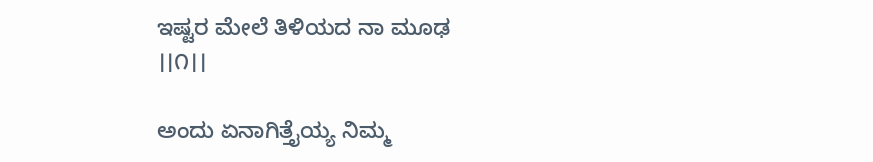ಇಷ್ಟರ ಮೇಲೆ ತಿಳಿಯದ ನಾ ಮೂಢ               ।।೧।।

ಅಂದು ಏನಾಗಿತ್ತೈಯ್ಯ ನಿಮ್ಮ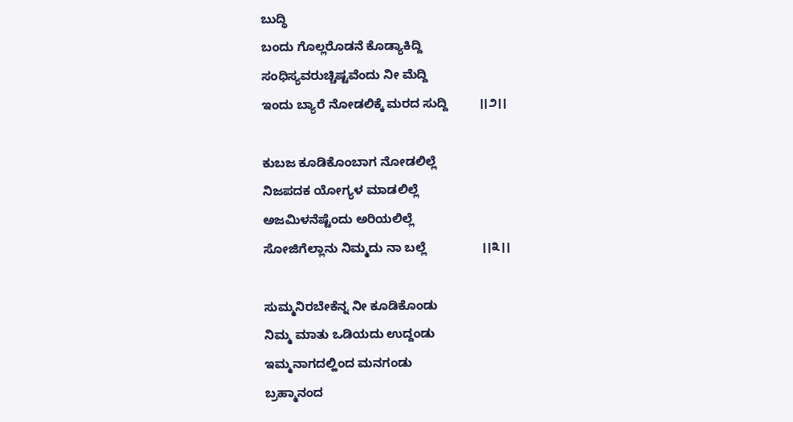ಬುದ್ಧಿ
ಬಂದು ಗೊಲ್ಲರೊಡನೆ ಕೊಡ್ಯಾಕಿದ್ದಿ
ಸಂಧಿಸ್ಯವರುಚ್ಚಿಷ್ಟವೆಂದು ನೀ ಮೆದ್ದಿ
ಇಂದು ಬ್ಯಾರೆ ನೋಡಲಿಕ್ಕೆ ಮರದ ಸುದ್ದಿ         ।।೨।।

ಕುಬಜ ಕೂಡಿಕೊಂಬಾಗ ನೋಡಲಿಲ್ಲೆ
ನಿಜಪದಕ ಯೋಗ್ಯಳ ಮಾಡಲಿಲ್ಲೆ
ಅಜಮಿಳನೆಷ್ಟೆಂದು ಅರಿಯಲಿಲ್ಲೆ
ಸೋಜಿಗೆಲ್ಲಾನು ನಿಮ್ಮದು ನಾ ಬಲ್ಲೆ                ।।೩।।

ಸುಮ್ಮನಿರಬೇಕೆನ್ನ ನೀ ಕೂಡಿಕೊಂಡು
ನಿಮ್ಮ ಮಾತು ಒಡಿಯದು ಉದ್ದಂಡು
ಇಮ್ಮನಾಗದಲ್ಹಿಂದ ಮನಗಂಡು
ಬ್ರಹ್ಮಾನಂದ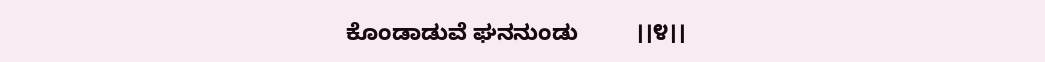ಕೊಂಡಾಡುವೆ ಘನನುಂಡು         ।।೪।।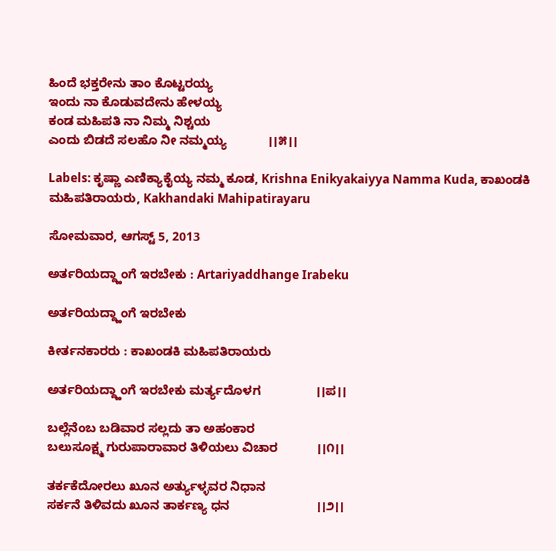ಹಿಂದೆ ಭಕ್ತರೇನು ತಾಂ ಕೊಟ್ಟರಯ್ಯ
ಇಂದು ನಾ ಕೊಡುವದೇನು ಹೇಳಯ್ಯ
ಕಂಡ ಮಹಿಪತಿ ನಾ ನಿಮ್ಮ ನಿಶ್ಚಯ
ಎಂದು ಬಿಡದೆ ಸಲಹೊ ನೀ ನಮ್ಮಯ್ಯ            ।।೫।।

Labels: ಕೃಷ್ಣಾ ಎಣಿಕ್ಯಾಕೈಯ್ಯ ನಮ್ಮ ಕೂಡ, Krishna Enikyakaiyya Namma Kuda, ಕಾಖಂಡಕಿ ಮಹಿಪತಿರಾಯರು, Kakhandaki Mahipatirayaru

ಸೋಮವಾರ, ಆಗಸ್ಟ್ 5, 2013

ಅರ್ತರಿಯದ್ದ್ಹಾಂಗೆ ಇರಬೇಕು : Artariyaddhange Irabeku

ಅರ್ತರಿಯದ್ದ್ಹಾಂಗೆ ಇರಬೇಕು

ಕೀರ್ತನಕಾರರು : ಕಾಖಂಡಕಿ ಮಹಿಪತಿರಾಯರು

ಅರ್ತರಿಯದ್ದ್ಹಾಂಗೆ ಇರಬೇಕು ಮರ್ತ್ಯದೊಳಗ                ।।ಪ।।

ಬಲ್ಲೆನೆಂಬ ಬಡಿವಾರ ಸಲ್ಲದು ತಾ ಅಹಂಕಾರ
ಬಲುಸೂಕ್ಷ್ಮ ಗುರುಪಾರಾವಾರ ತಿಳಿಯಲು ವಿಚಾರ           ।।೧।।

ತರ್ಕಕೆದೋರಲು ಖೂನ ಅರ್ತ್ಯುಳ್ಳವರ ನಿಧಾನ
ಸರ್ಕನೆ ತಿಳಿವದು ಖೂನ ತಾರ್ಕಣ್ಯ ಧನ                         ।।೨।।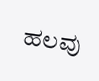ಹಲವು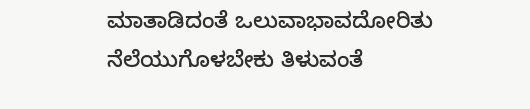ಮಾತಾಡಿದಂತೆ ಒಲುವಾಭಾವದೋರಿತು
ನೆಲೆಯುಗೊಳಬೇಕು ತಿಳುವಂತೆ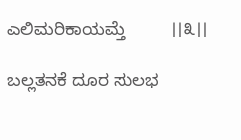ಎಲಿಮರಿಕಾಯಮ್ತೆ         ।।೩।।

ಬಲ್ಲತನಕೆ ದೂರ ಸುಲಭ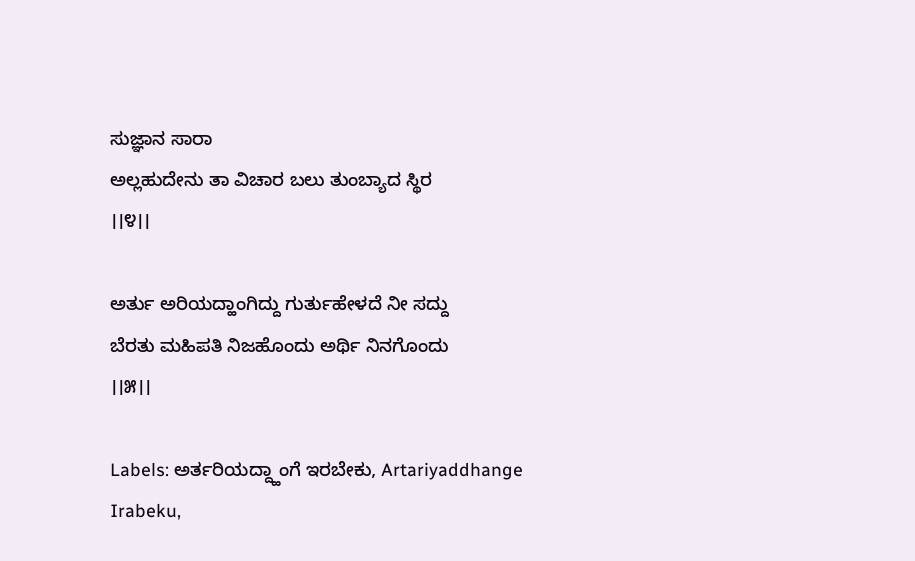ಸುಜ್ಞಾನ ಸಾರಾ
ಅಲ್ಲಹುದೇನು ತಾ ವಿಚಾರ ಬಲು ತುಂಬ್ಯಾದ ಸ್ಥಿರ             ।।೪।।

ಅರ್ತು ಅರಿಯದ್ಹಾಂಗಿದ್ದು ಗುರ್ತುಹೇಳದೆ ನೀ ಸದ್ದು
ಬೆರತು ಮಹಿಪತಿ ನಿಜಹೊಂದು ಅರ್ಥಿ ನಿನಗೊಂದು          ।।೫।।

Labels: ಅರ್ತರಿಯದ್ದ್ಹಾಂಗೆ ಇರಬೇಕು, Artariyaddhange Irabeku,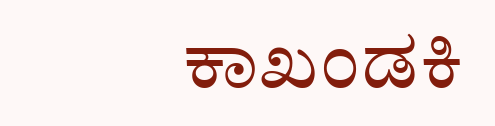ಕಾಖಂಡಕಿ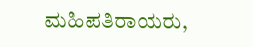ಮಹಿಪತಿರಾಯರು,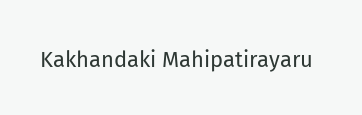Kakhandaki Mahipatirayaru